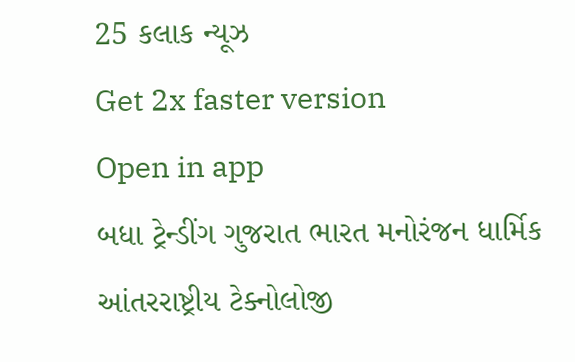25 કલાક ન્યૂઝ
Get 2x faster version
Open in app
બધા ટ્રેન્ડીંગ ગુજરાત ભારત મનોરંજન ધાર્મિક આંતરરાષ્ટ્રીય ટેક્નોલોજી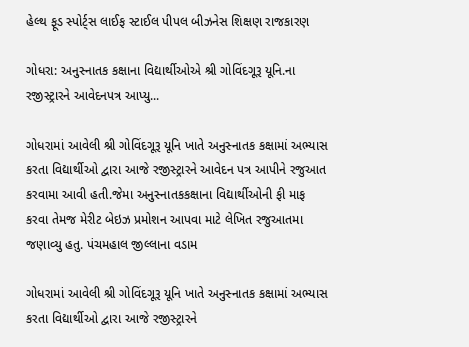હેલ્થ ફૂડ સ્પોર્ટ્સ લાઈફ સ્ટાઈલ પીપલ બીઝનેસ શિક્ષણ રાજકારણ

ગોધરા: અનુસ્નાતક કક્ષાના વિદ્યાર્થીઓએ શ્રી ગોવિંદગૂરૂ યૂનિ.ના રજીસ્ટ્રારને આવેદનપત્ર આપ્યુ...

ગોધરામાં આવેલી શ્રી ગોવિંદગૂરૂ યૂનિ ખાતે અનુસ્નાતક કક્ષામાં અભ્યાસ કરતા વિદ્યાર્થીઓ દ્વારા આજે રજીસ્ટ્રારને આવેદન પત્ર આપીને રજુઆત કરવામા આવી હતી.જેમા અનુસ્નાતકકક્ષાના વિદ્યાર્થીઓની ફી માફ કરવા તેમજ મેરીટ બેઇઝ પ્રમોશન આપવા માટે લેખિત રજુઆતમા જણાવ્યુ હતુ. પંચમહાલ જીલ્લાના વડામ

ગોધરામાં આવેલી શ્રી ગોવિંદગૂરૂ યૂનિ ખાતે અનુસ્નાતક કક્ષામાં અભ્યાસ કરતા વિદ્યાર્થીઓ દ્વારા આજે રજીસ્ટ્રારને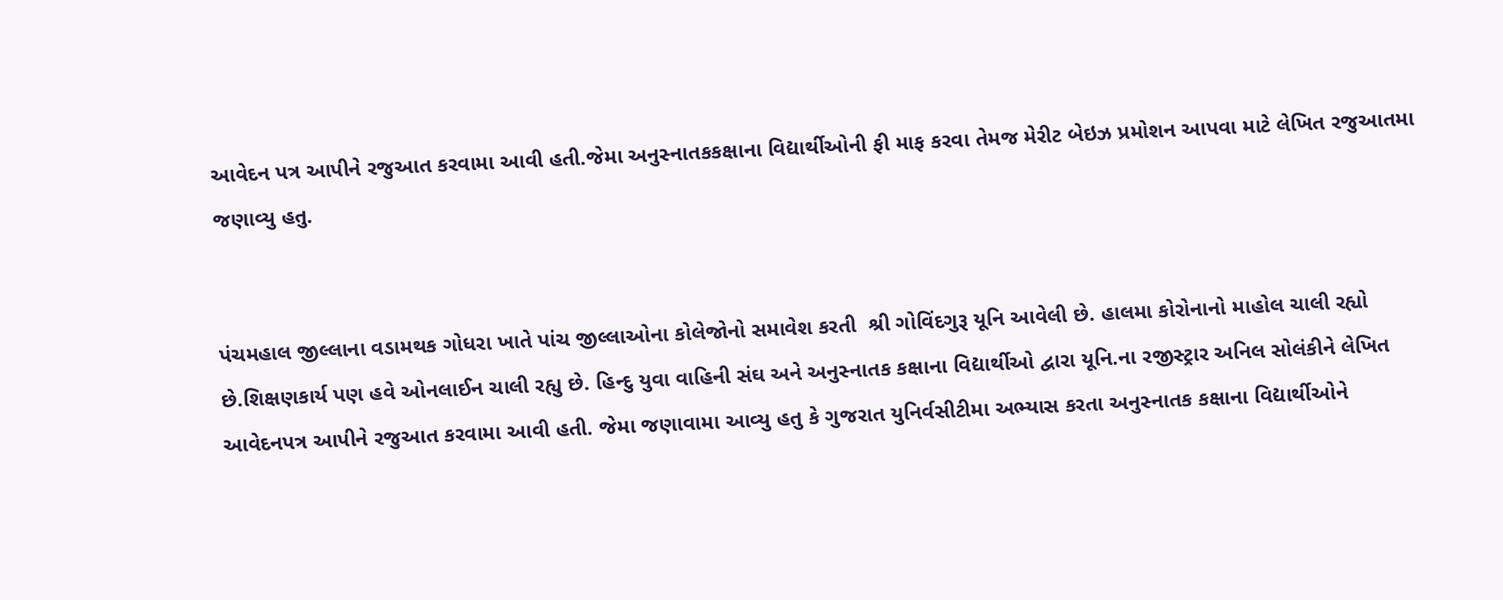આવેદન પત્ર આપીને રજુઆત કરવામા આવી હતી.જેમા અનુસ્નાતકકક્ષાના વિદ્યાર્થીઓની ફી માફ કરવા તેમજ મેરીટ બેઇઝ પ્રમોશન આપવા માટે લેખિત રજુઆતમા જણાવ્યુ હતુ.


પંચમહાલ જીલ્લાના વડામથક ગોધરા ખાતે પાંચ જીલ્લાઓના કોલેજોનો સમાવેશ કરતી  શ્રી ગોવિંદગુરૂ યૂનિ આવેલી છે. હાલમા કોરોનાનો માહોલ ચાલી રહ્યો છે.શિક્ષણકાર્ય પણ હવે ઓનલાઈન ચાલી રહ્યુ છે. હિન્દુ યુવા વાહિની સંઘ અને અનુસ્નાતક કક્ષાના વિદ્યાર્થીઓ દ્વારા યૂનિ.ના રજીસ્ટ્રાર અનિલ સોલંકીને લેખિત આવેદનપત્ર આપીને રજુઆત કરવામા આવી હતી. જેમા જણાવામા આવ્યુ હતુ કે ગુજરાત યુનિર્વસીટીમા અભ્યાસ કરતા અનુસ્નાતક કક્ષાના વિદ્યાર્થીઓને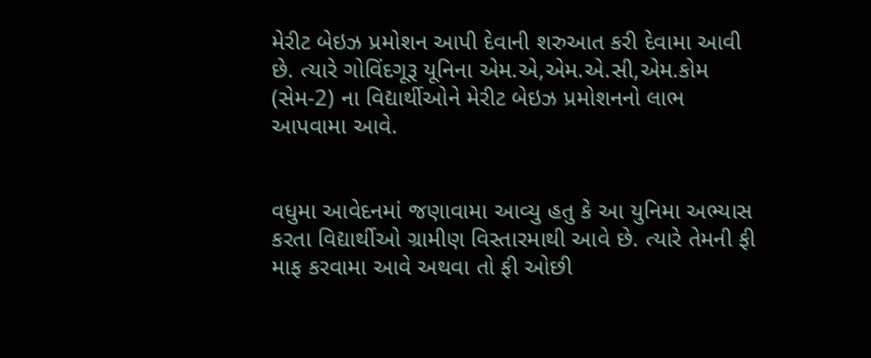મેરીટ બેઇઝ પ્રમોશન આપી દેવાની શરુઆત કરી દેવામા આવી છે. ત્યારે ગોવિંદગૂરૂ યૂનિના એમ.એ,એમ.એ.સી,એમ.કોમ (સેમ-2) ના વિદ્યાર્થીઓને મેરીટ બેઇઝ પ્રમોશનનો લાભ આપવામા આવે.


વધુમા આવેદનમાં જણાવામા આવ્યુ હતુ કે આ યુનિમા અભ્યાસ કરતા વિદ્યાર્થીઓ ગ્રામીણ વિસ્તારમાથી આવે છે. ત્યારે તેમની ફી માફ કરવામા આવે અથવા તો ફી ઓછી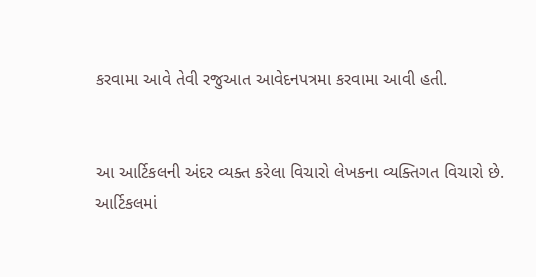કરવામા આવે તેવી રજુઆત આવેદનપત્રમા કરવામા આવી હતી.


આ આર્ટિકલની અંદર વ્યક્ત કરેલા વિચારો લેખકના વ્યક્તિગત વિચારો છે. આર્ટિકલમાં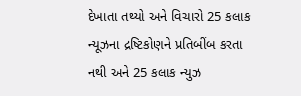દેખાતા તથ્યો અને વિચારો 25 કલાક ન્યૂઝના દ્રષ્ટિકોણને પ્રતિબીંબ કરતા નથી અને 25 કલાક ન્યુઝ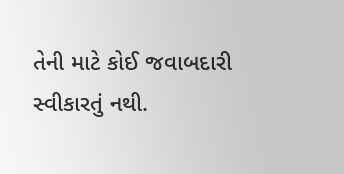તેની માટે કોઈ જવાબદારી સ્વીકારતું નથી.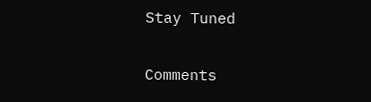Stay Tuned

Comments